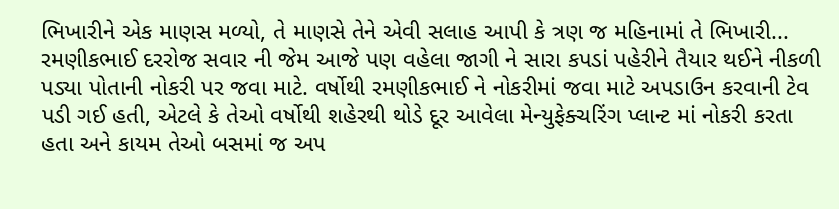ભિખારીને એક માણસ મળ્યો, તે માણસે તેને એવી સલાહ આપી કે ત્રણ જ મહિનામાં તે ભિખારી...
રમણીકભાઈ દરરોજ સવાર ની જેમ આજે પણ વહેલા જાગી ને સારા કપડાં પહેરીને તૈયાર થઈને નીકળી પડ્યા પોતાની નોકરી પર જવા માટે. વર્ષોથી રમણીકભાઈ ને નોકરીમાં જવા માટે અપડાઉન કરવાની ટેવ પડી ગઈ હતી, એટલે કે તેઓ વર્ષોથી શહેરથી થોડે દૂર આવેલા મેન્યુફેક્ચરિંગ પ્લાન્ટ માં નોકરી કરતા હતા અને કાયમ તેઓ બસમાં જ અપ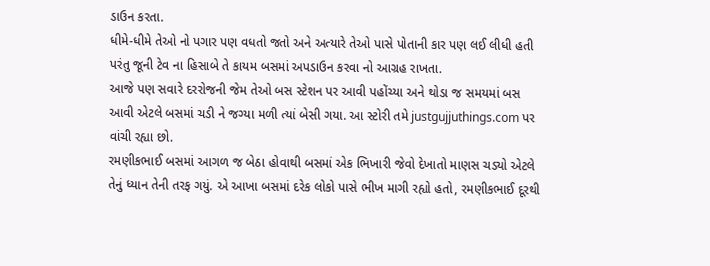ડાઉન કરતા.
ધીમે-ધીમે તેઓ નો પગાર પણ વધતો જતો અને અત્યારે તેઓ પાસે પોતાની કાર પણ લઈ લીધી હતી પરંતુ જૂની ટેવ ના હિસાબે તે કાયમ બસમાં અપડાઉન કરવા નો આગ્રહ રાખતા.
આજે પણ સવારે દરરોજની જેમ તેઓ બસ સ્ટેશન પર આવી પહોંચ્યા અને થોડા જ સમયમાં બસ આવી એટલે બસમાં ચડી ને જગ્યા મળી ત્યાં બેસી ગયા. આ સ્ટોરી તમે justgujjuthings.com પર વાંચી રહ્યા છો.
રમણીકભાઈ બસમાં આગળ જ બેઠા હોવાથી બસમાં એક ભિખારી જેવો દેખાતો માણસ ચડ્યો એટલે તેનું ધ્યાન તેની તરફ ગયું. એ આખા બસમાં દરેક લોકો પાસે ભીખ માગી રહ્યો હતો, રમણીકભાઈ દૂરથી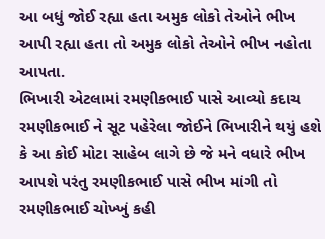આ બધું જોઈ રહ્યા હતા અમુક લોકો તેઓને ભીખ આપી રહ્યા હતા તો અમુક લોકો તેઓને ભીખ નહોતા આપતા.
ભિખારી એટલામાં રમણીકભાઈ પાસે આવ્યો કદાચ રમણીકભાઈ ને સૂટ પહેરેલા જોઈને ભિખારીને થયું હશે કે આ કોઈ મોટા સાહેબ લાગે છે જે મને વધારે ભીખ આપશે પરંતુ રમણીકભાઈ પાસે ભીખ માંગી તો રમણીકભાઈ ચોખ્ખું કહી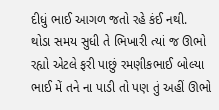દીધું ભાઈ આગળ જતો રહે કંઈ નથી.
થોડા સમય સુધી તે ભિખારી ત્યાં જ ઊભો રહ્યો એટલે ફરી પાછું રમણીકભાઈ બોલ્યા ભાઈ મેં તને ના પાડી તો પણ તું અહીં ઊભો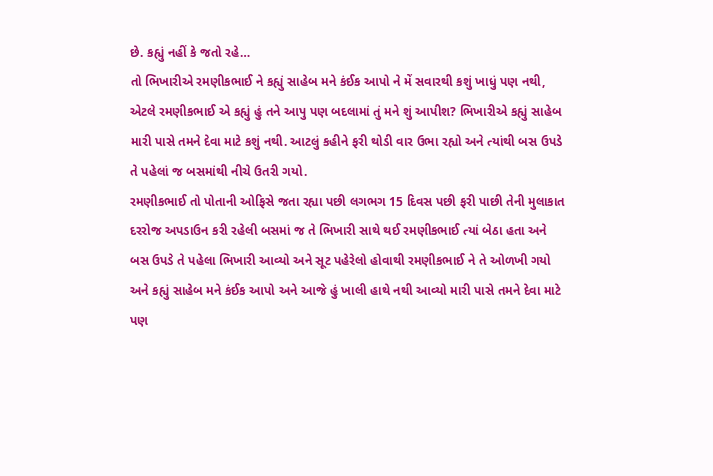છે. કહ્યું નહીં કે જતો રહે…
તો ભિખારીએ રમણીકભાઈ ને કહ્યું સાહેબ મને કંઈક આપો ને મેં સવારથી કશું ખાધું પણ નથી,
એટલે રમણીકભાઈ એ કહ્યું હું તને આપુ પણ બદલામાં તું મને શું આપીશ? ભિખારીએ કહ્યું સાહેબ મારી પાસે તમને દેવા માટે કશું નથી. આટલું કહીને ફરી થોડી વાર ઉભા રહ્યો અને ત્યાંથી બસ ઉપડે તે પહેલાં જ બસમાંથી નીચે ઉતરી ગયો.
રમણીકભાઈ તો પોતાની ઓફિસે જતા રહ્યા પછી લગભગ 15 દિવસ પછી ફરી પાછી તેની મુલાકાત દરરોજ અપડાઉન કરી રહેલી બસમાં જ તે ભિખારી સાથે થઈ રમણીકભાઈ ત્યાં બેઠા હતા અને બસ ઉપડે તે પહેલા ભિખારી આવ્યો અને સૂટ પહેરેલો હોવાથી રમણીકભાઈ ને તે ઓળખી ગયો અને કહ્યું સાહેબ મને કંઈક આપો અને આજે હું ખાલી હાથે નથી આવ્યો મારી પાસે તમને દેવા માટે પણ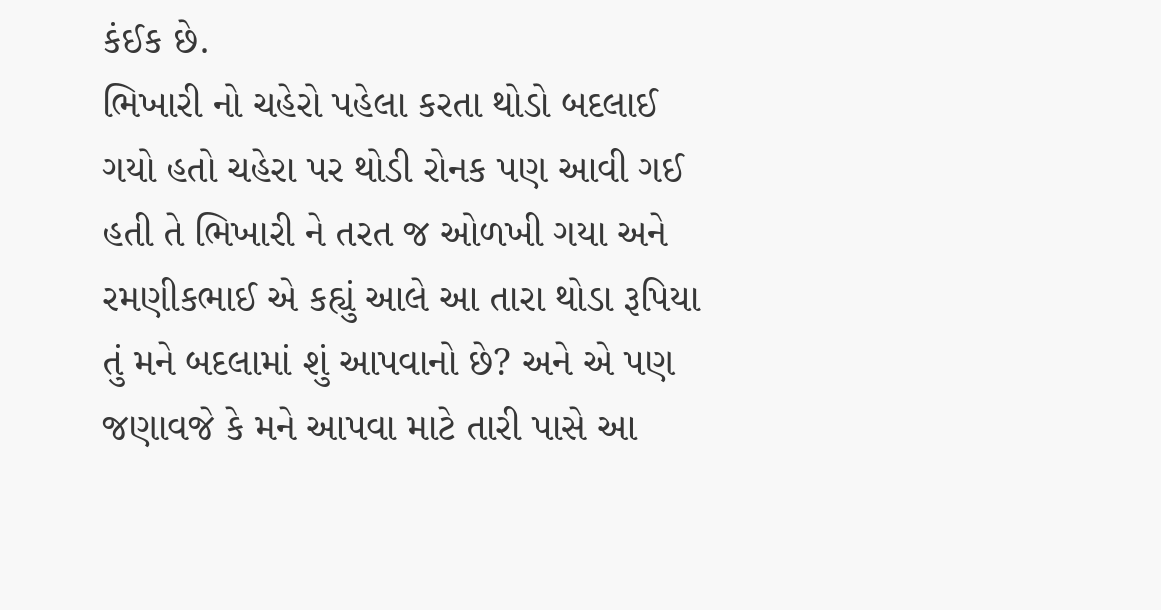કંઈક છે.
ભિખારી નો ચહેરો પહેલા કરતા થોડો બદલાઈ ગયો હતો ચહેરા પર થોડી રોનક પણ આવી ગઈ હતી તે ભિખારી ને તરત જ ઓળખી ગયા અને રમણીકભાઈ એ કહ્યું આલે આ તારા થોડા રૂપિયા તું મને બદલામાં શું આપવાનો છે? અને એ પણ જણાવજે કે મને આપવા માટે તારી પાસે આ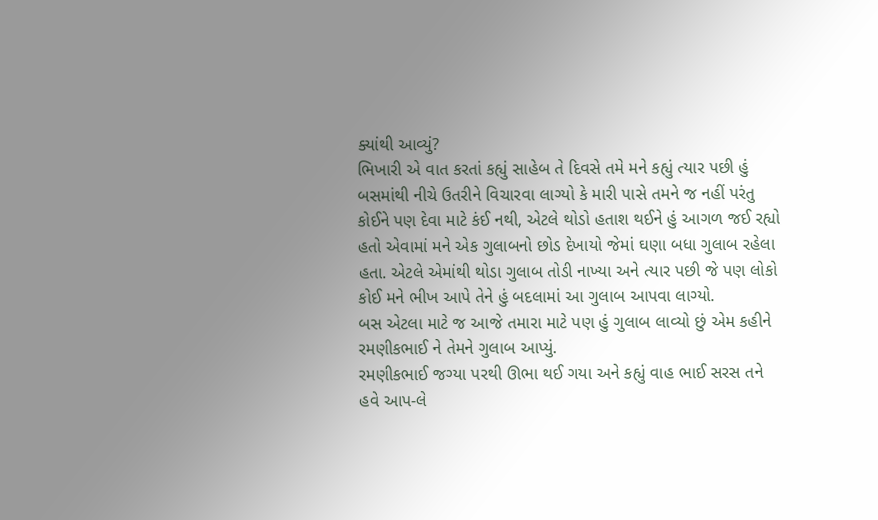ક્યાંથી આવ્યું?
ભિખારી એ વાત કરતાં કહ્યું સાહેબ તે દિવસે તમે મને કહ્યું ત્યાર પછી હું બસમાંથી નીચે ઉતરીને વિચારવા લાગ્યો કે મારી પાસે તમને જ નહીં પરંતુ કોઈને પણ દેવા માટે કંઈ નથી, એટલે થોડો હતાશ થઈને હું આગળ જઈ રહ્યો હતો એવામાં મને એક ગુલાબનો છોડ દેખાયો જેમાં ઘણા બધા ગુલાબ રહેલા હતા. એટલે એમાંથી થોડા ગુલાબ તોડી નાખ્યા અને ત્યાર પછી જે પણ લોકો કોઈ મને ભીખ આપે તેને હું બદલામાં આ ગુલાબ આપવા લાગ્યો.
બસ એટલા માટે જ આજે તમારા માટે પણ હું ગુલાબ લાવ્યો છું એમ કહીને રમણીકભાઈ ને તેમને ગુલાબ આપ્યું.
રમણીકભાઈ જગ્યા પરથી ઊભા થઈ ગયા અને કહ્યું વાહ ભાઈ સરસ તને હવે આપ-લે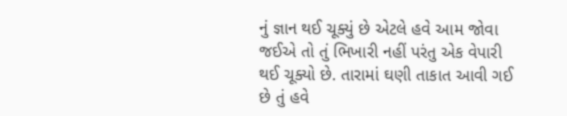નું જ્ઞાન થઈ ચૂક્યું છે એટલે હવે આમ જોવા જઈએ તો તું ભિખારી નહીં પરંતુ એક વેપારી થઈ ચૂક્યો છે. તારામાં ઘણી તાકાત આવી ગઈ છે તું હવે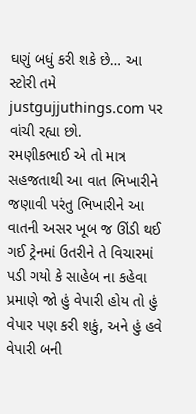ઘણું બધું કરી શકે છે… આ સ્ટોરી તમે justgujjuthings.com પર વાંચી રહ્યા છો.
રમણીકભાઈ એ તો માત્ર સહજતાથી આ વાત ભિખારીને જણાવી પરંતુ ભિખારીને આ વાતની અસર ખૂબ જ ઊંડી થઈ ગઈ ટ્રેનમાં ઉતરીને તે વિચારમાં પડી ગયો કે સાહેબ ના કહેવા પ્રમાણે જો હું વેપારી હોય તો હું વેપાર પણ કરી શકું, અને હું હવે વેપારી બની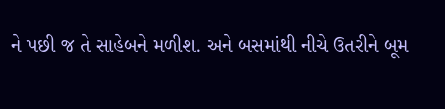ને પછી જ તે સાહેબને મળીશ. અને બસમાંથી નીચે ઉતરીને બૂમ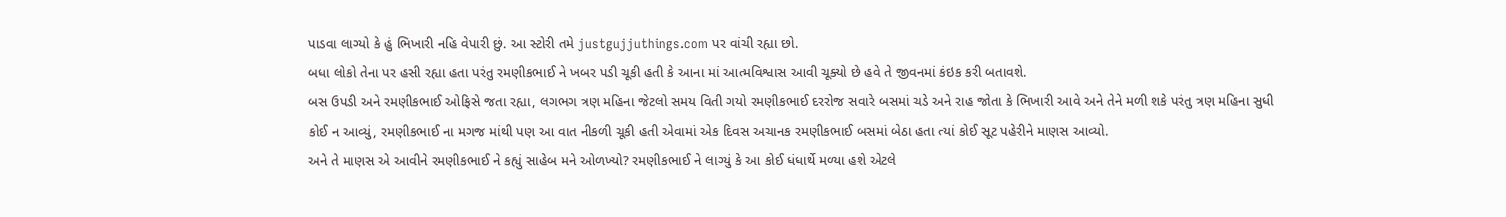પાડવા લાગ્યો કે હું ભિખારી નહિ વેપારી છું. આ સ્ટોરી તમે justgujjuthings.com પર વાંચી રહ્યા છો.
બધા લોકો તેના પર હસી રહ્યા હતા પરંતુ રમણીકભાઈ ને ખબર પડી ચૂકી હતી કે આના માં આત્મવિશ્વાસ આવી ચૂક્યો છે હવે તે જીવનમાં કંઇક કરી બતાવશે.
બસ ઉપડી અને રમણીકભાઈ ઓફિસે જતા રહ્યા, લગભગ ત્રણ મહિના જેટલો સમય વિતી ગયો રમણીકભાઈ દરરોજ સવારે બસમાં ચડે અને રાહ જોતા કે ભિખારી આવે અને તેને મળી શકે પરંતુ ત્રણ મહિના સુધી કોઈ ન આવ્યું, રમણીકભાઈ ના મગજ માંથી પણ આ વાત નીકળી ચૂકી હતી એવામાં એક દિવસ અચાનક રમણીકભાઈ બસમાં બેઠા હતા ત્યાં કોઈ સૂટ પહેરીને માણસ આવ્યો.
અને તે માણસ એ આવીને રમણીકભાઈ ને કહ્યું સાહેબ મને ઓળખ્યો? રમણીકભાઈ ને લાગ્યું કે આ કોઈ ધંધાર્થે મળ્યા હશે એટલે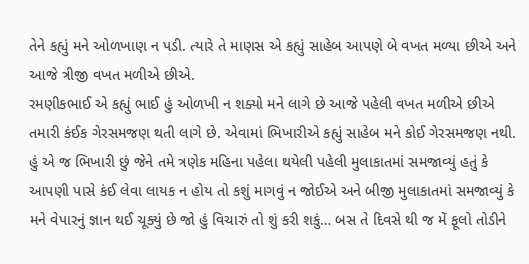તેને કહ્યું મને ઓળખાણ ન પડી. ત્યારે તે માણસ એ કહ્યું સાહેબ આપણે બે વખત મળ્યા છીએ અને આજે ત્રીજી વખત મળીએ છીએ.
રમણીકભાઈ એ કહ્યું ભાઈ હું ઓળખી ન શક્યો મને લાગે છે આજે પહેલી વખત મળીએ છીએ તમારી કંઈક ગેરસમજણ થતી લાગે છે. એવામાં ભિખારીએ કહ્યું સાહેબ મને કોઈ ગેરસમજણ નથી. હું એ જ ભિખારી છું જેને તમે ત્રણેક મહિના પહેલા થયેલી પહેલી મુલાકાતમાં સમજાવ્યું હતું કે આપણી પાસે કંઈ લેવા લાયક ન હોય તો કશું માગવું ન જોઈએ અને બીજી મુલાકાતમાં સમજાવ્યું કે મને વેપારનું જ્ઞાન થઈ ચૂક્યું છે જો હું વિચારું તો શું કરી શકું… બસ તે દિવસે થી જ મેં ફૂલો તોડીને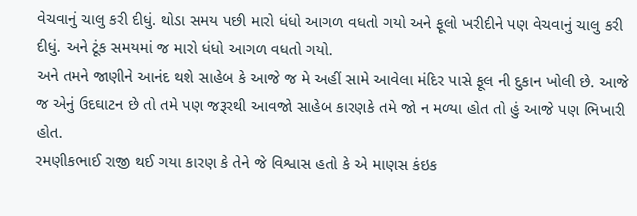વેચવાનું ચાલુ કરી દીધું. થોડા સમય પછી મારો ધંધો આગળ વધતો ગયો અને ફૂલો ખરીદીને પણ વેચવાનું ચાલુ કરી દીધું. અને ટૂંક સમયમાં જ મારો ધંધો આગળ વધતો ગયો.
અને તમને જાણીને આનંદ થશે સાહેબ કે આજે જ મે અહીં સામે આવેલા મંદિર પાસે ફૂલ ની દુકાન ખોલી છે. આજે જ એનું ઉદઘાટન છે તો તમે પણ જરૂરથી આવજો સાહેબ કારણકે તમે જો ન મળ્યા હોત તો હું આજે પણ ભિખારી હોત.
રમણીકભાઈ રાજી થઈ ગયા કારણ કે તેને જે વિશ્વાસ હતો કે એ માણસ કંઇક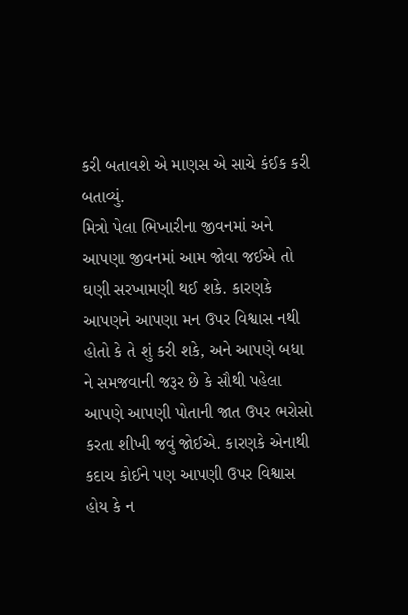કરી બતાવશે એ માણસ એ સાચે કંઈક કરી બતાવ્યું.
મિત્રો પેલા ભિખારીના જીવનમાં અને આપણા જીવનમાં આમ જોવા જઈએ તો ઘણી સરખામણી થઈ શકે. કારણકે આપણને આપણા મન ઉપર વિશ્વાસ નથી હોતો કે તે શું કરી શકે, અને આપણે બધા ને સમજવાની જરૂર છે કે સૌથી પહેલા આપણે આપણી પોતાની જાત ઉપર ભરોસો કરતા શીખી જવું જોઈએ. કારણકે એનાથી કદાચ કોઈને પણ આપણી ઉપર વિશ્વાસ હોય કે ન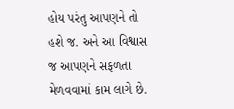હોય પરંતુ આપણને તો હશે જ. અને આ વિશ્વાસ જ આપણને સફળતા મેળવવામાં કામ લાગે છે.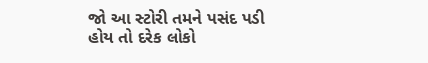જો આ સ્ટોરી તમને પસંદ પડી હોય તો દરેક લોકો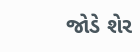જોડે શેર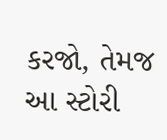કરજો, તેમજ આ સ્ટોરી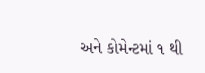અને કોમેન્ટમાં ૧ થી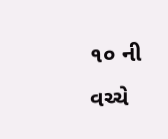૧૦ ની વચ્ચે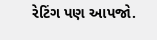રેટિંગ પણ આપજો.